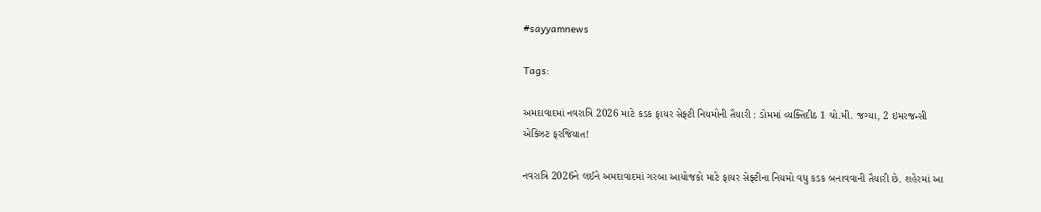#sayyamnews

Tags:

અમદાવાદમાં નવરાત્રિ 2026 માટે કડક ફાયર સેફ્ટી નિયમોની તૈયારી : ડોમમાં વ્યક્તિદીઠ 1 ચો.મી. જગ્યા, 2 ઇમરજન્સી એક્ઝિટ ફરજિયાત!

નવરાત્રિ 2026ને લઈને અમદાવાદમાં ગરબા આયોજકો માટે ફાયર સેફ્ટીના નિયમો વધુ કડક બનાવવાની તૈયારી છે. શહેરમાં આ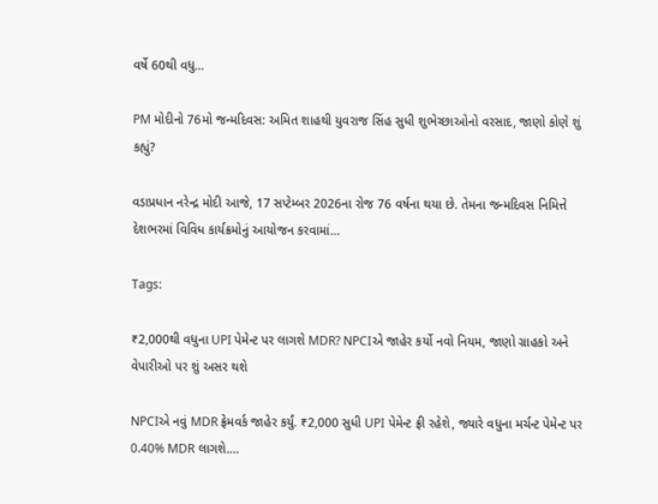વર્ષે 60થી વધુ…

PM મોદીનો 76મો જન્મદિવસ: અમિત શાહથી યુવરાજ સિંહ સુધી શુભેચ્છાઓનો વરસાદ, જાણો કોણે શું કહ્યું?

વડાપ્રધાન નરેન્દ્ર મોદી આજે, 17 સપ્ટેમ્બર 2026ના રોજ 76 વર્ષના થયા છે. તેમના જન્મદિવસ નિમિત્તે દેશભરમાં વિવિધ કાર્યક્રમોનું આયોજન કરવામાં…

Tags:

₹2,000થી વધુના UPI પેમેન્ટ પર લાગશે MDR? NPCIએ જાહેર કર્યો નવો નિયમ, જાણો ગ્રાહકો અને વેપારીઓ પર શું અસર થશે

NPCIએ નવું MDR ફ્રેમવર્ક જાહેર કર્યું. ₹2,000 સુધી UPI પેમેન્ટ ફ્રી રહેશે, જ્યારે વધુના મર્ચન્ટ પેમેન્ટ પર 0.40% MDR લાગશે.…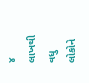૪ લાખથી વધુ લોકોને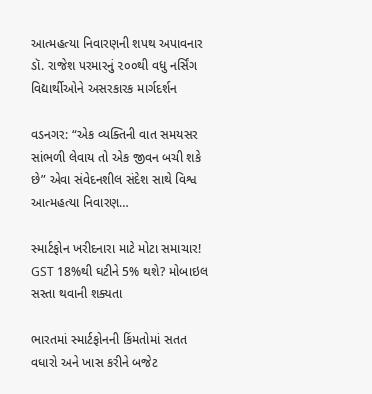આત્મહત્યા નિવારણની શપથ અપાવનાર ડૉ. રાજેશ પરમારનું ૨૦૦થી વધુ નર્સિંગ વિદ્યાર્થીઓને અસરકારક માર્ગદર્શન

વડનગર: “એક વ્યક્તિની વાત સમયસર સાંભળી લેવાય તો એક જીવન બચી શકે છે” એવા સંવેદનશીલ સંદેશ સાથે વિશ્વ આત્મહત્યા નિવારણ…

સ્માર્ટફોન ખરીદનારા માટે મોટા સમાચાર! GST 18%થી ઘટીને 5% થશે? મોબાઇલ સસ્તા થવાની શક્યતા

ભારતમાં સ્માર્ટફોનની કિંમતોમાં સતત વધારો અને ખાસ કરીને બજેટ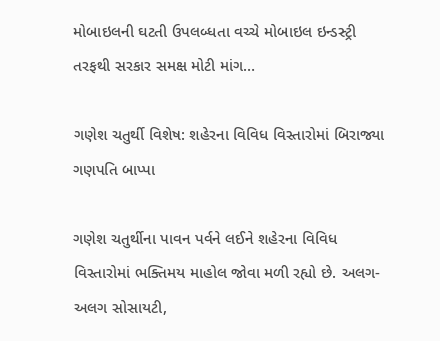મોબાઇલની ઘટતી ઉપલબ્ધતા વચ્ચે મોબાઇલ ઇન્ડસ્ટ્રી તરફથી સરકાર સમક્ષ મોટી માંગ…

ગણેશ ચતુર્થી વિશેષ: શહેરના વિવિધ વિસ્તારોમાં બિરાજ્યા ગણપતિ બાપ્પા

ગણેશ ચતુર્થીના પાવન પર્વને લઈને શહેરના વિવિધ વિસ્તારોમાં ભક્તિમય માહોલ જોવા મળી રહ્યો છે. અલગ-અલગ સોસાયટી,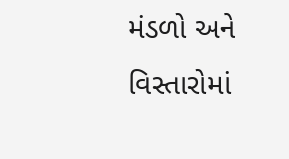મંડળો અને વિસ્તારોમાં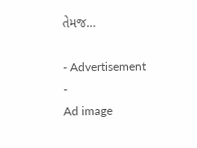તેમજ…

- Advertisement -
Ad image